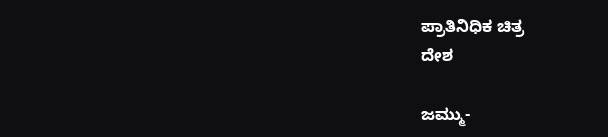ಪ್ರಾತಿನಿಧಿಕ ಚಿತ್ರ
ದೇಶ

ಜಮ್ಮು-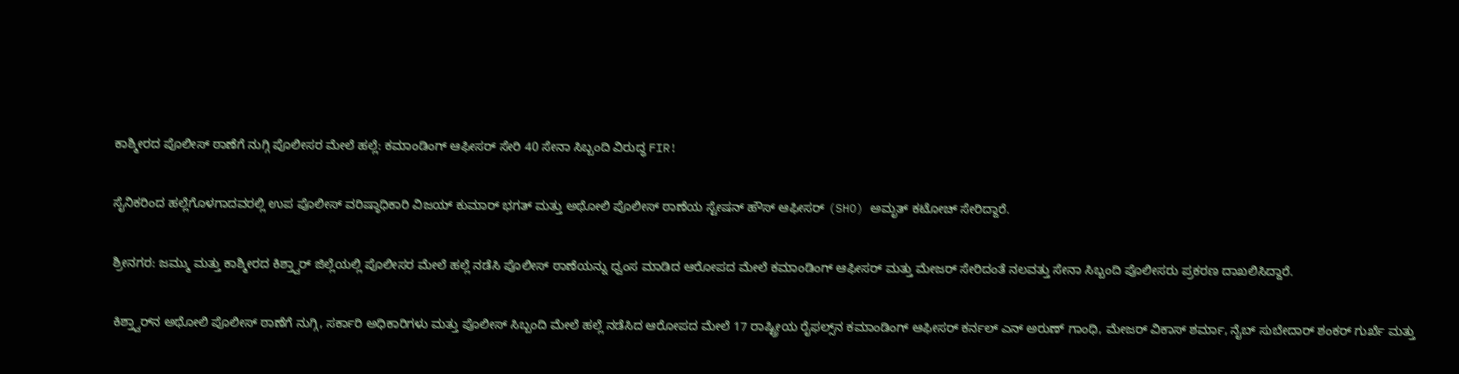ಕಾಶ್ಮೀರದ ಪೊಲೀಸ್ ಠಾಣೆಗೆ ನುಗ್ಗಿ ಪೊಲೀಸರ ಮೇಲೆ ಹಲ್ಲೆ: ಕಮಾಂಡಿಂಗ್ ಆಫೀಸರ್ ಸೇರಿ 40 ಸೇನಾ ಸಿಬ್ಬಂದಿ ವಿರುದ್ಧ FIR!

ಸೈನಿಕರಿಂದ ಹಲ್ಲೆಗೊಳಗಾದವರಲ್ಲಿ ಉಪ ಪೊಲೀಸ್ ವರಿಷ್ಠಾಧಿಕಾರಿ ವಿಜಯ್ ಕುಮಾರ್ ಭಗತ್ ಮತ್ತು ಅಥೋಲಿ ಪೊಲೀಸ್ ಠಾಣೆಯ ಸ್ಟೇಷನ್ ಹೌಸ್ ಆಫೀಸರ್ (SHO) ಅಮೃತ್ ಕಟೋಚ್ ಸೇರಿದ್ದಾರೆ.

ಶ್ರೀನಗರ: ಜಮ್ಮು ಮತ್ತು ಕಾಶ್ಮೀರದ ಕಿಶ್ತ್ವಾರ್ ಜಿಲ್ಲೆಯಲ್ಲಿ ಪೊಲೀಸರ ಮೇಲೆ ಹಲ್ಲೆ ನಡೆಸಿ ಪೊಲೀಸ್ ಠಾಣೆಯನ್ನು ಧ್ವಂಸ ಮಾಡಿದ ಆರೋಪದ ಮೇಲೆ ಕಮಾಂಡಿಂಗ್ ಆಫೀಸರ್ ಮತ್ತು ಮೇಜರ್ ಸೇರಿದಂತೆ ನಲವತ್ತು ಸೇನಾ ಸಿಬ್ಬಂದಿ ಪೊಲೀಸರು ಪ್ರಕರಣ ದಾಖಲಿಸಿದ್ದಾರೆ.

ಕಿಶ್ತ್ವಾರ್‌ನ ಅಥೋಲಿ ಪೊಲೀಸ್ ಠಾಣೆಗೆ ನುಗ್ಗಿ, ಸರ್ಕಾರಿ ಅಧಿಕಾರಿಗಳು ಮತ್ತು ಪೊಲೀಸ್ ಸಿಬ್ಬಂದಿ ಮೇಲೆ ಹಲ್ಲೆ ನಡೆಸಿದ ಆರೋಪದ ಮೇಲೆ 17 ರಾಷ್ಟ್ರೀಯ ರೈಫಲ್ಸ್‌ನ ಕಮಾಂಡಿಂಗ್ ಆಫೀಸರ್ ಕರ್ನಲ್ ಎನ್ ಅರುಣ್ ಗಾಂಧಿ, ಮೇಜರ್ ವಿಕಾಸ್ ಶರ್ಮಾ, ನೈಬ್ ಸುಬೇದಾರ್ ಶಂಕರ್ ಗುರ್ಖೆ ಮತ್ತು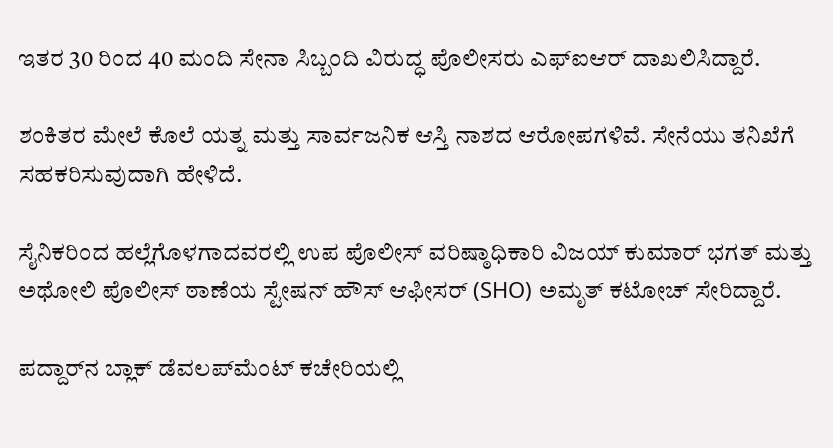ಇತರ 30 ರಿಂದ 40 ಮಂದಿ ಸೇನಾ ಸಿಬ್ಬಂದಿ ವಿರುದ್ಧ ಪೊಲೀಸರು ಎಫ್‌ಐಆರ್‌ ದಾಖಲಿಸಿದ್ದಾರೆ.

ಶಂಕಿತರ ಮೇಲೆ ಕೊಲೆ ಯತ್ನ ಮತ್ತು ಸಾರ್ವಜನಿಕ ಆಸ್ತಿ ನಾಶದ ಆರೋಪಗಳಿವೆ. ಸೇನೆಯು ತನಿಖೆಗೆ ಸಹಕರಿಸುವುದಾಗಿ ಹೇಳಿದೆ.

ಸೈನಿಕರಿಂದ ಹಲ್ಲೆಗೊಳಗಾದವರಲ್ಲಿ ಉಪ ಪೊಲೀಸ್ ವರಿಷ್ಠಾಧಿಕಾರಿ ವಿಜಯ್ ಕುಮಾರ್ ಭಗತ್ ಮತ್ತು ಅಥೋಲಿ ಪೊಲೀಸ್ ಠಾಣೆಯ ಸ್ಟೇಷನ್ ಹೌಸ್ ಆಫೀಸರ್ (SHO) ಅಮೃತ್ ಕಟೋಚ್ ಸೇರಿದ್ದಾರೆ.

ಪದ್ದಾರ್‌ನ ಬ್ಲಾಕ್ ಡೆವಲಪ್‌ಮೆಂಟ್ ಕಚೇರಿಯಲ್ಲಿ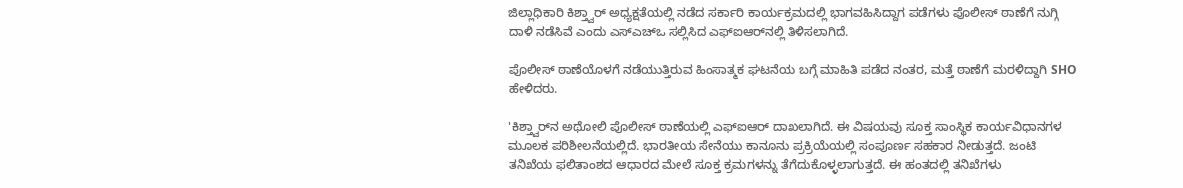ಜಿಲ್ಲಾಧಿಕಾರಿ ಕಿಶ್ತ್ವಾರ್ ಅಧ್ಯಕ್ಷತೆಯಲ್ಲಿ ನಡೆದ ಸರ್ಕಾರಿ ಕಾರ್ಯಕ್ರಮದಲ್ಲಿ ಭಾಗವಹಿಸಿದ್ದಾಗ ಪಡೆಗಳು ಪೊಲೀಸ್ ಠಾಣೆಗೆ ನುಗ್ಗಿ ದಾಳಿ ನಡೆಸಿವೆ ಎಂದು ಎಸ್‌ಎಚ್‌ಒ ಸಲ್ಲಿಸಿದ ಎಫ್‌ಐಆರ್‌ನಲ್ಲಿ ತಿಳಿಸಲಾಗಿದೆ.

ಪೊಲೀಸ್ ಠಾಣೆಯೊಳಗೆ ನಡೆಯುತ್ತಿರುವ ಹಿಂಸಾತ್ಮಕ ಘಟನೆಯ ಬಗ್ಗೆ ಮಾಹಿತಿ ಪಡೆದ ನಂತರ, ಮತ್ತೆ ಠಾಣೆಗೆ ಮರಳಿದ್ದಾಗಿ SHO ಹೇಳಿದರು.

'ಕಿಶ್ತ್ವಾರ್‌ನ ಅಥೋಲಿ ಪೊಲೀಸ್ ಠಾಣೆಯಲ್ಲಿ ಎಫ್‌ಐಆರ್‌ ದಾಖಲಾಗಿದೆ. ಈ ವಿಷಯವು ಸೂಕ್ತ ಸಾಂಸ್ಥಿಕ ಕಾರ್ಯವಿಧಾನಗಳ ಮೂಲಕ ಪರಿಶೀಲನೆಯಲ್ಲಿದೆ. ಭಾರತೀಯ ಸೇನೆಯು ಕಾನೂನು ಪ್ರಕ್ರಿಯೆಯಲ್ಲಿ ಸಂಪೂರ್ಣ ಸಹಕಾರ ನೀಡುತ್ತದೆ. ಜಂಟಿ ತನಿಖೆಯ ಫಲಿತಾಂಶದ ಆಧಾರದ ಮೇಲೆ ಸೂಕ್ತ ಕ್ರಮಗಳನ್ನು ತೆಗೆದುಕೊಳ್ಳಲಾಗುತ್ತದೆ. ಈ ಹಂತದಲ್ಲಿ ತನಿಖೆಗಳು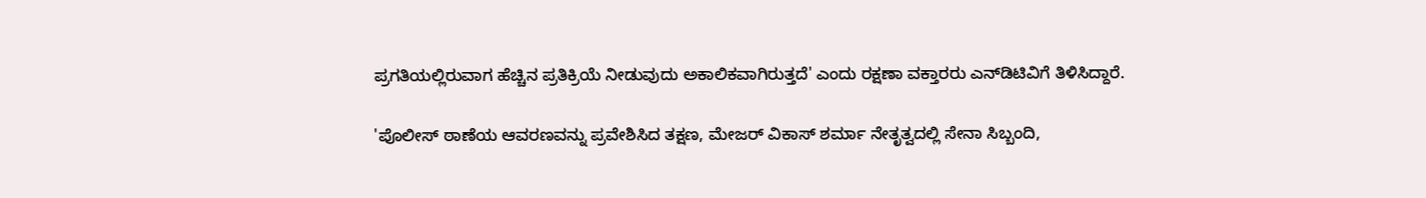ಪ್ರಗತಿಯಲ್ಲಿರುವಾಗ ಹೆಚ್ಚಿನ ಪ್ರತಿಕ್ರಿಯೆ ನೀಡುವುದು ಅಕಾಲಿಕವಾಗಿರುತ್ತದೆ' ಎಂದು ರಕ್ಷಣಾ ವಕ್ತಾರರು ಎನ್‌ಡಿಟಿವಿಗೆ ತಿಳಿಸಿದ್ದಾರೆ.

'ಪೊಲೀಸ್ ಠಾಣೆಯ ಆವರಣವನ್ನು ಪ್ರವೇಶಿಸಿದ ತಕ್ಷಣ, ಮೇಜರ್ ವಿಕಾಸ್ ಶರ್ಮಾ ನೇತೃತ್ವದಲ್ಲಿ ಸೇನಾ ಸಿಬ್ಬಂದಿ,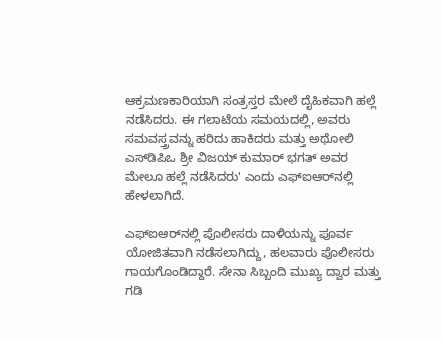ಆಕ್ರಮಣಕಾರಿಯಾಗಿ ಸಂತ್ರಸ್ತರ ಮೇಲೆ ದೈಹಿಕವಾಗಿ ಹಲ್ಲೆ ನಡೆಸಿದರು. ಈ ಗಲಾಟೆಯ ಸಮಯದಲ್ಲಿ, ಅವರು ಸಮವಸ್ತ್ರವನ್ನು ಹರಿದು ಹಾಕಿದರು ಮತ್ತು ಅಥೋಲಿ ಎಸ್‌ಡಿಪಿಒ ಶ್ರೀ ವಿಜಯ್ ಕುಮಾರ್ ಭಗತ್ ಅವರ ಮೇಲೂ ಹಲ್ಲೆ ನಡೆಸಿದರು' ಎಂದು ಎಫ್‌ಐಆರ್‌ನಲ್ಲಿ ಹೇಳಲಾಗಿದೆ.

ಎಫ್‌ಐಆರ್‌ನಲ್ಲಿ ಪೊಲೀಸರು ದಾಳಿಯನ್ನು ಪೂರ್ವ ಯೋಜಿತವಾಗಿ ನಡೆಸಲಾಗಿದ್ದು, ಹಲವಾರು ಪೊಲೀಸರು ಗಾಯಗೊಂಡಿದ್ದಾರೆ. ಸೇನಾ ಸಿಬ್ಬಂದಿ ಮುಖ್ಯ ದ್ವಾರ ಮತ್ತು ಗಡಿ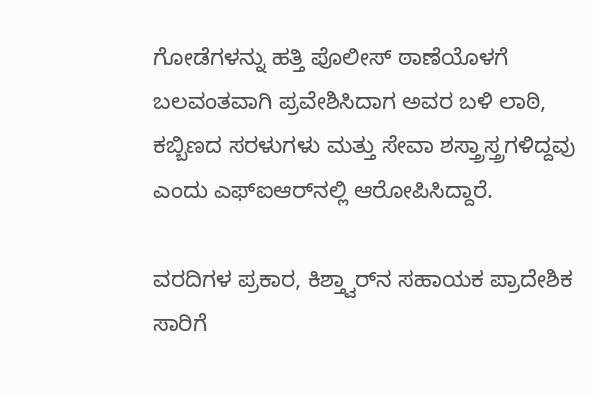ಗೋಡೆಗಳನ್ನು ಹತ್ತಿ ಪೊಲೀಸ್ ಠಾಣೆಯೊಳಗೆ ಬಲವಂತವಾಗಿ ಪ್ರವೇಶಿಸಿದಾಗ ಅವರ ಬಳಿ ಲಾಠಿ, ಕಬ್ಬಿಣದ ಸರಳುಗಳು ಮತ್ತು ಸೇವಾ ಶಸ್ತ್ರಾಸ್ತ್ರಗಳಿದ್ದವು ಎಂದು ಎಫ್ಐಆರ್‌ನಲ್ಲಿ ಆರೋಪಿಸಿದ್ದಾರೆ.

ವರದಿಗಳ ಪ್ರಕಾರ, ಕಿಶ್ತ್ವಾರ್‌ನ ಸಹಾಯಕ ಪ್ರಾದೇಶಿಕ ಸಾರಿಗೆ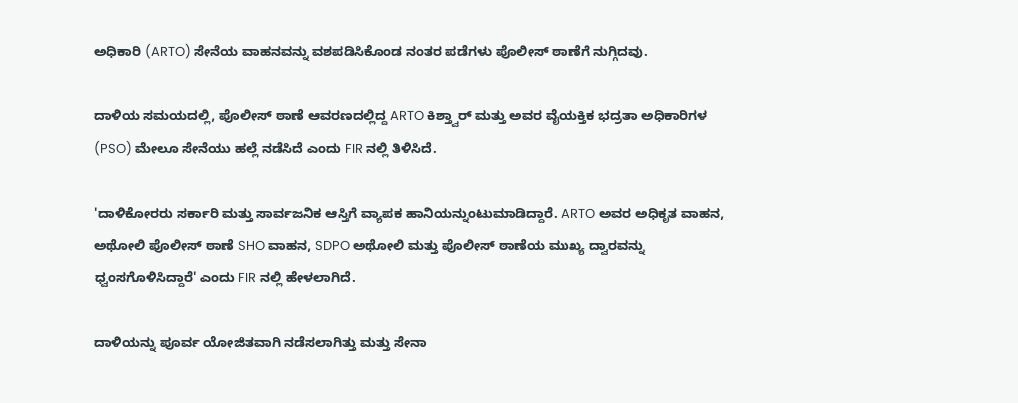ಅಧಿಕಾರಿ (ARTO) ಸೇನೆಯ ವಾಹನವನ್ನು ವಶಪಡಿಸಿಕೊಂಡ ನಂತರ ಪಡೆಗಳು ಪೊಲೀಸ್ ಠಾಣೆಗೆ ನುಗ್ಗಿದವು.

ದಾಳಿಯ ಸಮಯದಲ್ಲಿ, ಪೊಲೀಸ್ ಠಾಣೆ ಆವರಣದಲ್ಲಿದ್ದ ARTO ಕಿಶ್ತ್ವಾರ್ ಮತ್ತು ಅವರ ವೈಯಕ್ತಿಕ ಭದ್ರತಾ ಅಧಿಕಾರಿಗಳ (PSO) ಮೇಲೂ ಸೇನೆಯು ಹಲ್ಲೆ ನಡೆಸಿದೆ ಎಂದು FIR ನಲ್ಲಿ ತಿಳಿಸಿದೆ.

'ದಾಳಿಕೋರರು ಸರ್ಕಾರಿ ಮತ್ತು ಸಾರ್ವಜನಿಕ ಆಸ್ತಿಗೆ ವ್ಯಾಪಕ ಹಾನಿಯನ್ನುಂಟುಮಾಡಿದ್ದಾರೆ. ARTO ಅವರ ಅಧಿಕೃತ ವಾಹನ, ಅಥೋಲಿ ಪೊಲೀಸ್ ಠಾಣೆ SHO ವಾಹನ, SDPO ಅಥೋಲಿ ಮತ್ತು ಪೊಲೀಸ್ ಠಾಣೆಯ ಮುಖ್ಯ ದ್ವಾರವನ್ನು ಧ್ವಂಸಗೊಳಿಸಿದ್ದಾರೆ' ಎಂದು FIR ನಲ್ಲಿ ಹೇಳಲಾಗಿದೆ.

ದಾಳಿಯನ್ನು ಪೂರ್ವ ಯೋಜಿತವಾಗಿ ನಡೆಸಲಾಗಿತ್ತು ಮತ್ತು ಸೇನಾ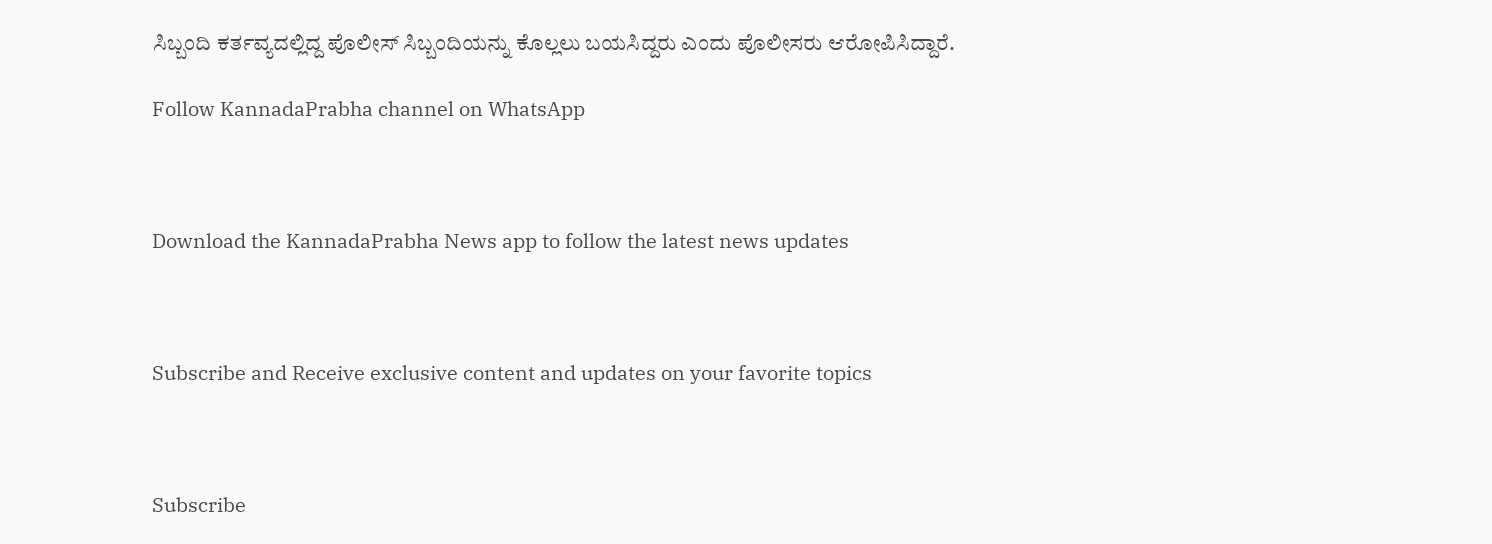ಸಿಬ್ಬಂದಿ ಕರ್ತವ್ಯದಲ್ಲಿದ್ದ ಪೊಲೀಸ್ ಸಿಬ್ಬಂದಿಯನ್ನು ಕೊಲ್ಲಲು ಬಯಸಿದ್ದರು ಎಂದು ಪೊಲೀಸರು ಆರೋಪಿಸಿದ್ದಾರೆ.

Follow KannadaPrabha channel on WhatsApp



Download the KannadaPrabha News app to follow the latest news updates



Subscribe and Receive exclusive content and updates on your favorite topics



Subscribe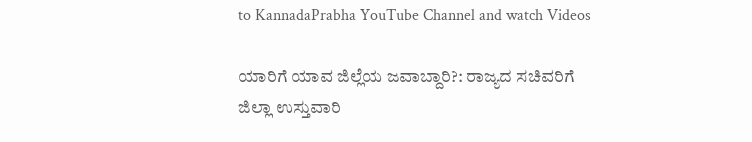to KannadaPrabha YouTube Channel and watch Videos

ಯಾರಿಗೆ ಯಾವ ಜಿಲ್ಲೆಯ ಜವಾಬ್ದಾರಿ?: ರಾಜ್ಯದ ಸಚಿವರಿಗೆ ಜಿಲ್ಲಾ ಉಸ್ತುವಾರಿ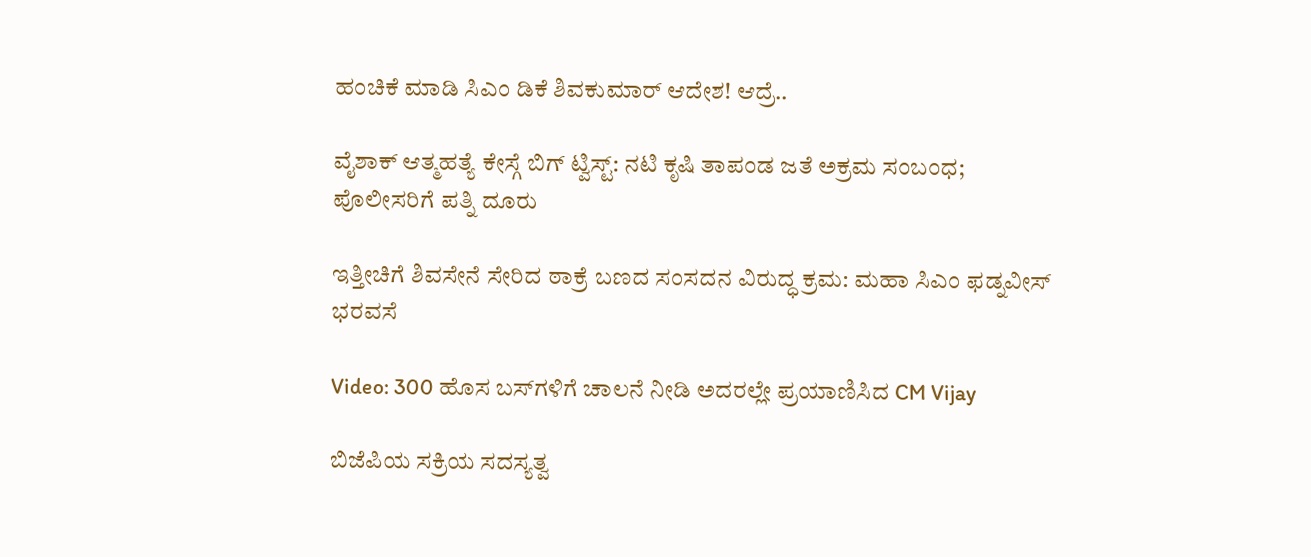ಹಂಚಿಕೆ ಮಾಡಿ ಸಿಎಂ ಡಿಕೆ ಶಿವಕುಮಾರ್ ಆದೇಶ! ಆದ್ರೆ..

ವೈಶಾಕ್ ಆತ್ಮಹತ್ಯೆ ಕೇಸ್ಗೆ ಬಿಗ್ ಟ್ವಿಸ್ಟ್: ನಟಿ ಕೃಷಿ ತಾಪಂಡ ಜತೆ ಅಕ್ರಮ ಸಂಬಂಧ; ಪೊಲೀಸರಿಗೆ ಪತ್ನಿ ದೂರು

ಇತ್ತೀಚಿಗೆ ಶಿವಸೇನೆ ಸೇರಿದ ಠಾಕ್ರೆ ಬಣದ ಸಂಸದನ ವಿರುದ್ಧ ಕ್ರಮ: ಮಹಾ ಸಿಎಂ ಫಡ್ನವೀಸ್ ಭರವಸೆ

Video: 300 ಹೊಸ ಬಸ್‌ಗಳಿಗೆ ಚಾಲನೆ ನೀಡಿ ಅದರಲ್ಲೇ ಪ್ರಯಾಣಿಸಿದ CM Vijay

ಬಿಜೆಪಿಯ ಸಕ್ರಿಯ ಸದಸ್ಯತ್ವ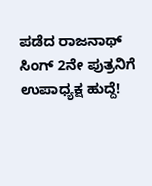ಪಡೆದ ರಾಜನಾಥ್ ಸಿಂಗ್ 2ನೇ ಪುತ್ರನಿಗೆ ಉಪಾಧ್ಯಕ್ಷ ಹುದ್ದೆ!